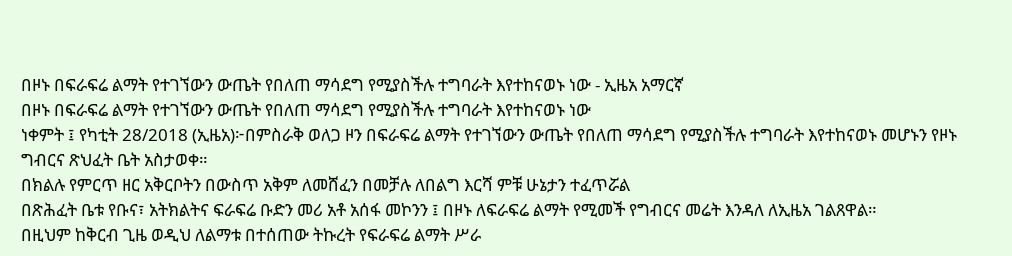በዞኑ በፍራፍሬ ልማት የተገኘውን ውጤት የበለጠ ማሳደግ የሚያስችሉ ተግባራት እየተከናወኑ ነው - ኢዜአ አማርኛ
በዞኑ በፍራፍሬ ልማት የተገኘውን ውጤት የበለጠ ማሳደግ የሚያስችሉ ተግባራት እየተከናወኑ ነው
ነቀምት ፤ የካቲት 28/2018 (ኢዜአ)፦በምስራቅ ወለጋ ዞን በፍራፍሬ ልማት የተገኘውን ውጤት የበለጠ ማሳደግ የሚያስችሉ ተግባራት እየተከናወኑ መሆኑን የዞኑ ግብርና ጽህፈት ቤት አስታወቀ።
በክልሉ የምርጥ ዘር አቅርቦትን በውስጥ አቅም ለመሸፈን በመቻሉ ለበልግ እርሻ ምቹ ሁኔታን ተፈጥሯል
በጽሕፈት ቤቱ የቡና፣ አትክልትና ፍራፍሬ ቡድን መሪ አቶ አሰፋ መኮንን ፤ በዞኑ ለፍራፍሬ ልማት የሚመች የግብርና መሬት እንዳለ ለኢዜአ ገልጸዋል።
በዚህም ከቅርብ ጊዜ ወዲህ ለልማቱ በተሰጠው ትኩረት የፍራፍሬ ልማት ሥራ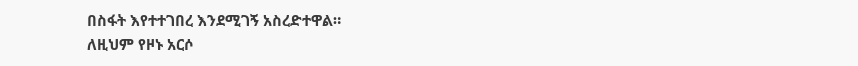በስፋት እየተተገበረ እንደሚገኝ አስረድተዋል።
ለዚህም የዞኑ አርሶ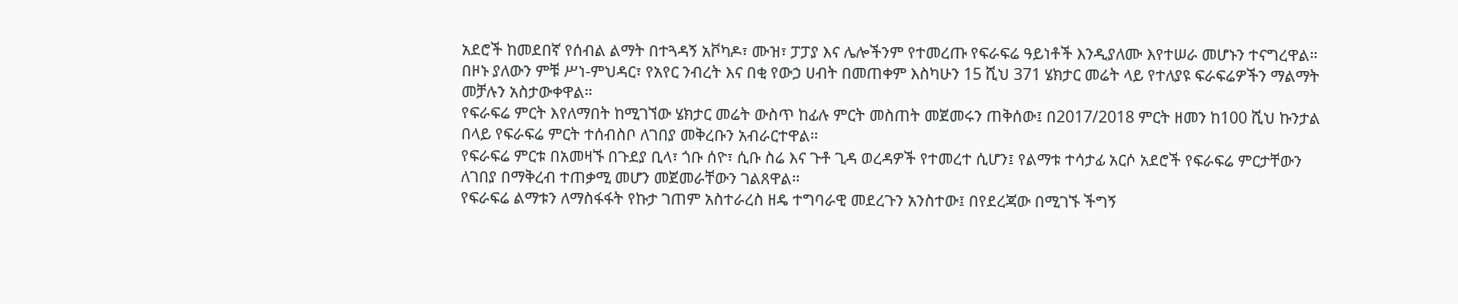አደሮች ከመደበኛ የሰብል ልማት በተጓዳኝ አቮካዶ፣ ሙዝ፣ ፓፓያ እና ሌሎችንም የተመረጡ የፍራፍሬ ዓይነቶች እንዲያለሙ እየተሠራ መሆኑን ተናግረዋል።
በዞኑ ያለውን ምቹ ሥነ-ምህዳር፣ የአየር ንብረት እና በቂ የውኃ ሀብት በመጠቀም እስካሁን 15 ሺህ 371 ሄክታር መሬት ላይ የተለያዩ ፍራፍሬዎችን ማልማት መቻሉን አስታውቀዋል።
የፍራፍሬ ምርት እየለማበት ከሚገኘው ሄክታር መሬት ውስጥ ከፊሉ ምርት መስጠት መጀመሩን ጠቅሰው፤ በ2017/2018 ምርት ዘመን ከ100 ሺህ ኩንታል በላይ የፍራፍሬ ምርት ተሰብስቦ ለገበያ መቅረቡን አብራርተዋል።
የፍራፍሬ ምርቱ በአመዛኙ በጉደያ ቢላ፣ ጎቡ ሰዮ፣ ሲቡ ስሬ እና ጉቶ ጊዳ ወረዳዎች የተመረተ ሲሆን፤ የልማቱ ተሳታፊ አርሶ አደሮች የፍራፍሬ ምርታቸውን ለገበያ በማቅረብ ተጠቃሚ መሆን መጀመራቸውን ገልጸዋል።
የፍራፍሬ ልማቱን ለማስፋፋት የኩታ ገጠም አስተራረስ ዘዴ ተግባራዊ መደረጉን አንስተው፤ በየደረጃው በሚገኙ ችግኝ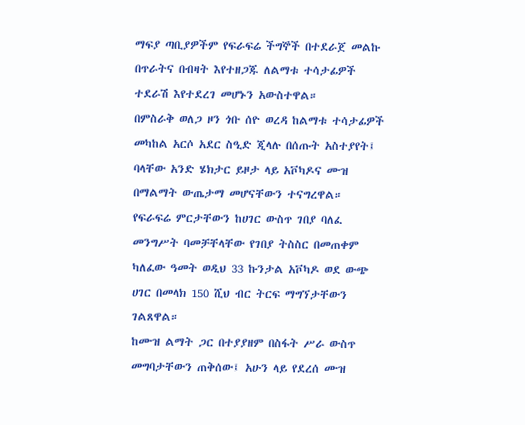ማፍያ ጣቢያዎችም የፍራፍሬ ችግኞች በተደራጀ መልኩ በጥራትና በብዛት እየተዘጋጁ ለልማቱ ተሳታፊዎች ተደራሽ እየተደረገ መሆኑን አውስተዋል።
በምስራቅ ወለጋ ዞን ጎቡ ሰዮ ወረዳ ከልማቱ ተሳታፊዎች መካከል አርሶ አደር ስዒድ ጂላሉ በሰጡት አስተያየት፤ ባላቸው አንድ ሄክታር ይዞታ ላይ አቮካዶና ሙዝ በማልማት ውጤታማ መሆናቸውን ተናግረዋል።
የፍራፍሬ ምርታቸውን ከሀገር ውስጥ ገበያ ባለፈ መንግሥት ባመቻቸላቸው የገበያ ትስስር በመጠቀም ካለፈው ዓመት ወዲህ 33 ኩንታል አቮካዶ ወደ ውጭ ሀገር በመላክ 150 ሺህ ብር ትርፍ ማግኘታቸውን ገልጸዋል።
ከሙዝ ልማት ጋር በተያያዘም በስፋት ሥራ ውስጥ መግባታቸውን ጠቅሰው፤ አሁን ላይ የደረሰ ሙዝ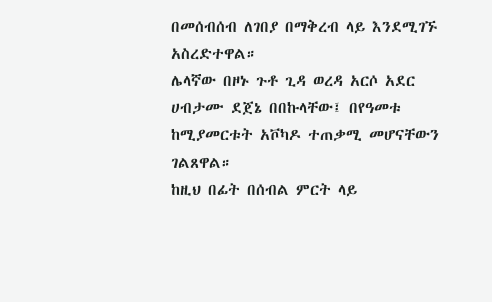በመሰብሰብ ለገበያ በማቅረብ ላይ እንደሚገኙ አስረድተዋል።
ሌላኛው በዞኑ ጉቶ ጊዳ ወረዳ አርሶ አደር ሀብታሙ ደጀኔ በበኩላቸው፤ በየዓመቱ ከሚያመርቱት አቮካዶ ተጠቃሚ መሆናቸውን ገልጸዋል።
ከዚህ በፊት በሰብል ምርት ላይ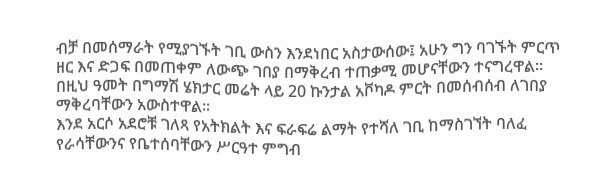ብቻ በመሰማራት የሚያገኙት ገቢ ውስን እንደነበር አስታውሰው፤ አሁን ግን ባገኙት ምርጥ ዘር እና ድጋፍ በመጠቀም ለውጭ ገበያ በማቅረብ ተጠቃሚ መሆናቸውን ተናግረዋል።
በዚህ ዓመት በግማሽ ሄክታር መሬት ላይ 20 ኩንታል አቮካዶ ምርት በመሰብሰብ ለገበያ ማቅረባቸውን አውስተዋል።
እንደ አርሶ አደሮቹ ገለጻ የአትክልት እና ፍራፍሬ ልማት የተሻለ ገቢ ከማስገኘት ባለፈ የራሳቸውንና የቤተሰባቸውን ሥርዓተ ምግብ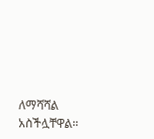ለማሻሻል አስችሏቸዋል።